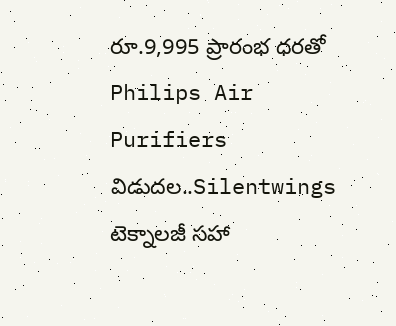రూ.9,995 ప్రారంభ ధరతో Philips Air Purifiers విడుదల..Silentwings టెక్నాలజీ సహా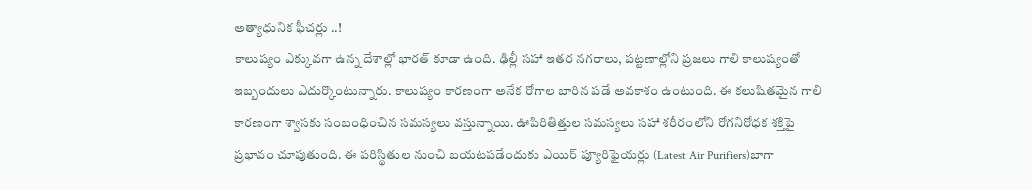అత్యాధునిక ఫీచర్లు ..!
కాలుష్యం ఎక్కువగా ఉన్న దేశాల్లో భారత్ కూడా ఉంది. ఢిల్లీ సహా ఇతర నగరాలు, పట్టణాల్లోని ప్రజలు గాలి కాలుష్యంతో ఇబ్బందులు ఎదుర్కొంటున్నారు. కాలుష్యం కారణంగా అనేక రోగాల బారిన పడే అవకాశం ఉంటుంది. ఈ కలుషితమైన గాలి కారణంగా శ్వాసకు సంబంధించిన సమస్యలు వస్తున్నాయి. ఊపిరితిత్తుల సమస్యలు సహా శరీరంలోని రోగనిరోధక శక్తిపై ప్రభావం చూపుతుంది. ఈ పరిస్థితుల నుంచి బయటపడేందుకు ఎయిర్ ప్యూరిఫైయర్లు (Latest Air Purifiers)బాగా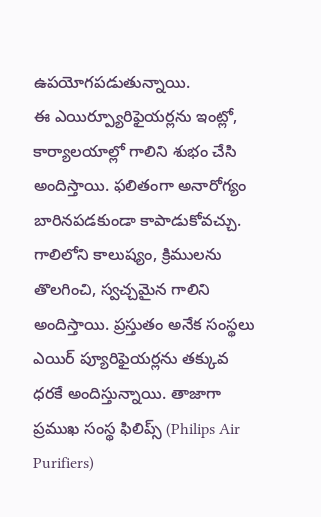ఉపయోగపడుతున్నాయి.
ఈ ఎయిర్ప్యూరిఫైయర్లను ఇంట్లో, కార్యాలయాల్లో గాలిని శుభం చేసి అందిస్తాయి. ఫలితంగా అనారోగ్యం బారినపడకుండా కాపాడుకోవచ్చు. గాలిలోని కాలుష్యం, క్రిములను తొలగించి, స్వచ్చమైన గాలిని అందిస్తాయి. ప్రస్తుతం అనేక సంస్థలు ఎయిర్ ప్యూరిఫైయర్లను తక్కువ ధరకే అందిస్తున్నాయి. తాజాగా ప్రముఖ సంస్థ ఫిలిప్స్ (Philips Air Purifiers)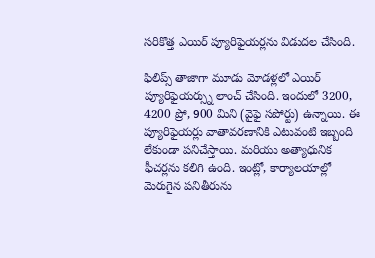సరికొత్త ఎయిర్ ప్యూరిఫైయర్లను విడుదల చేసింది.

ఫిలిప్స్ తాజాగా మూడు మోడళ్లలో ఎయిర్ ప్యూరిఫైయర్స్ను లాంచ్ చేసింది. ఇందులో 3200, 4200 ప్రో, 900 మిని (వైఫై సపోర్టు) ఉన్నాయి. ఈ ప్యూరిఫైయర్లు వాతావరణానికి ఎటువంటి ఇబ్బంది లేకుండా పనిచేస్తాయి. మరియు అత్యాధునిక ఫీచర్లను కలిగి ఉంది. ఇంట్లో, కార్యాలయాల్లో మెరుగైన పనితీరును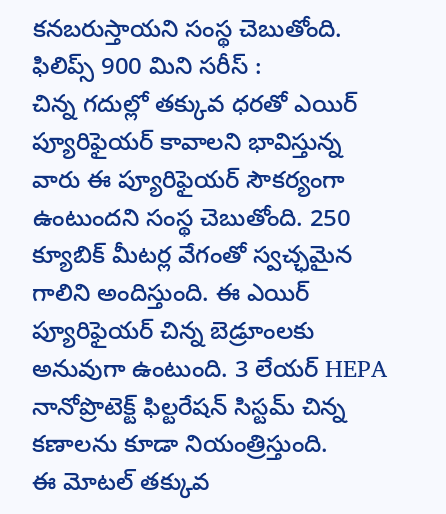కనబరుస్తాయని సంస్థ చెబుతోంది.
ఫిలిప్స్ 900 మిని సరీస్ :
చిన్న గదుల్లో తక్కువ ధరతో ఎయిర్ ప్యూరిఫైయర్ కావాలని భావిస్తున్న వారు ఈ ప్యూరిఫైయర్ సౌకర్యంగా ఉంటుందని సంస్థ చెబుతోంది. 250 క్యూబిక్ మీటర్ల వేగంతో స్వచ్ఛమైన గాలిని అందిస్తుంది. ఈ ఎయిర్ ప్యూరిఫైయర్ చిన్న బెడ్రూంలకు అనువుగా ఉంటుంది. 3 లేయర్ HEPA నానోప్రొటెక్ట్ ఫిల్టరేషన్ సిస్టమ్ చిన్న కణాలను కూడా నియంత్రిస్తుంది.
ఈ మోటల్ తక్కువ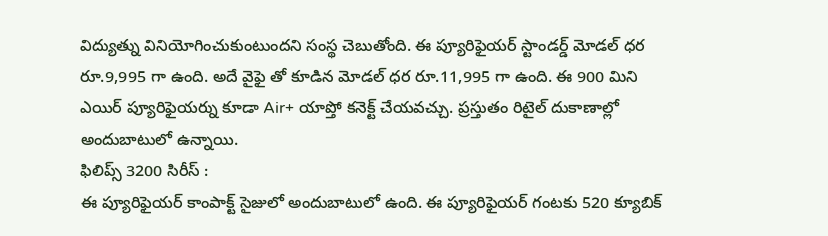విద్యుత్ను వినియోగించుకుంటుందని సంస్థ చెబుతోంది. ఈ ప్యూరిఫైయర్ స్టాండర్డ్ మోడల్ ధర రూ.9,995 గా ఉంది. అదే వైఫై తో కూడిన మోడల్ ధర రూ.11,995 గా ఉంది. ఈ 900 మిని ఎయిర్ ప్యూరిఫైయర్ను కూడా Air+ యాప్తో కనెక్ట్ చేయవచ్చు. ప్రస్తుతం రిటైల్ దుకాణాల్లో అందుబాటులో ఉన్నాయి.
ఫిలిప్స్ 3200 సిరీస్ :
ఈ ప్యూరిఫైయర్ కాంపాక్ట్ సైజులో అందుబాటులో ఉంది. ఈ ప్యూరిఫైయర్ గంటకు 520 క్యూబిక్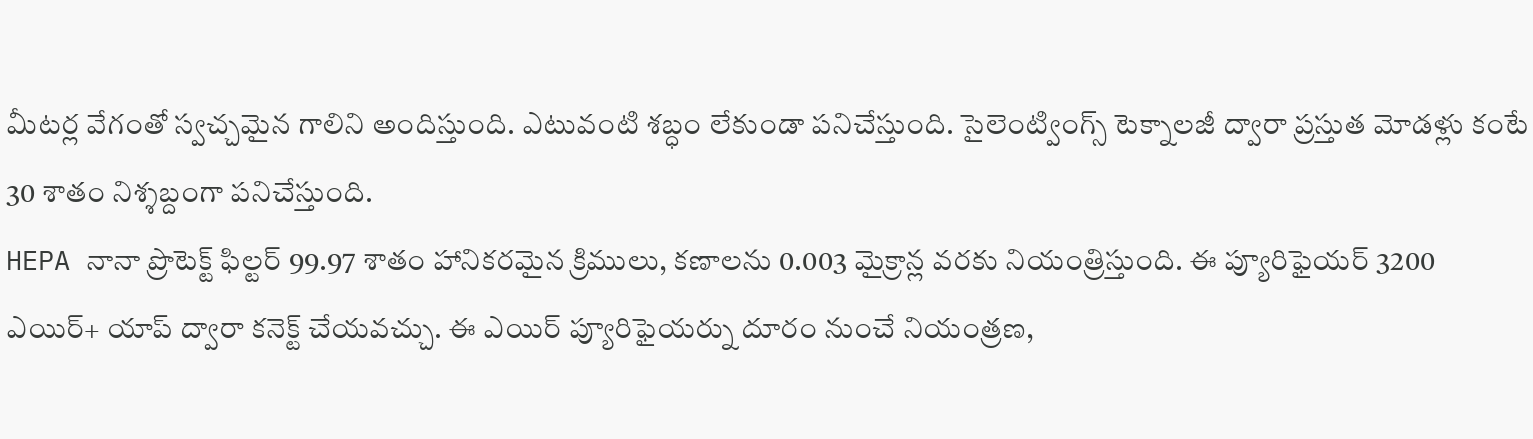మీటర్ల వేగంతో స్వచ్చమైన గాలిని అందిస్తుంది. ఎటువంటి శబ్ధం లేకుండా పనిచేస్తుంది. సైలెంట్వింగ్స్ టెక్నాలజీ ద్వారా ప్రస్తుత మోడళ్లు కంటే 30 శాతం నిశ్శబ్దంగా పనిచేస్తుంది.
HEPA నానా ప్రొటెక్ట్ ఫిల్టర్ 99.97 శాతం హానికరమైన క్రిములు, కణాలను 0.003 మైక్రాన్ల వరకు నియంత్రిస్తుంది. ఈ ప్యూరిఫైయర్ 3200 ఎయిర్+ యాప్ ద్వారా కనెక్ట్ చేయవచ్చు. ఈ ఎయిర్ ప్యూరిఫైయర్ను దూరం నుంచే నియంత్రణ,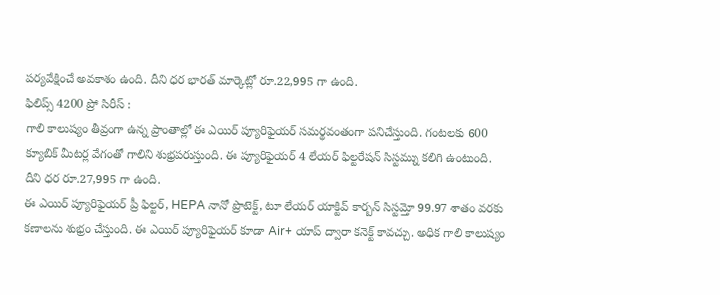పర్యవేక్షించే అవకాశం ఉంది. దీని ధర భారత్ మార్కెట్లో రూ.22,995 గా ఉంది.
ఫిలిప్స్ 4200 ప్రో సిరీస్ :
గాలి కాలుష్యం తీవ్రంగా ఉన్న ప్రాంతాల్లో ఈ ఎయిర్ ప్యూరిఫైయర్ సమర్థవంతంగా పనిచేస్తుంది. గంటలకు 600 క్యూబిక్ మీటర్ల వేగంతో గాలిని శుభ్రపరుస్తుంది. ఈ ప్యూరిఫైయర్ 4 లేయర్ ఫిల్టరేషన్ సిస్టమ్ను కలిగి ఉంటుంది. దీని ధర రూ.27,995 గా ఉంది.
ఈ ఎయిర్ ప్యూరిఫైయర్ ప్రీ ఫిల్టర్, HEPA నానో ప్రొటెక్ట్, టూ లేయర్ యాక్టివ్ కార్బన్ సిస్టమ్తో 99.97 శాతం వరకు కణాలను శుభ్రం చేస్తుంది. ఈ ఎయిర్ ప్యూరిఫైయర్ కూడా Air+ యాప్ ద్వారా కనెక్ట్ కావచ్చు. అధిక గాలి కాలుష్యం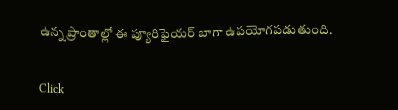ఉన్న ప్రాంతాల్లో ఈ ప్యూరిఫైయర్ బాగా ఉపయోగపడుతుంది.


Click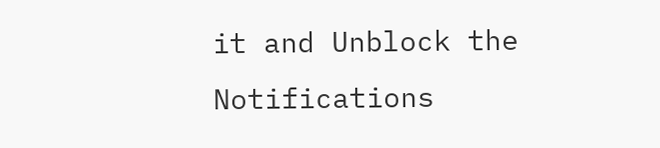it and Unblock the Notifications